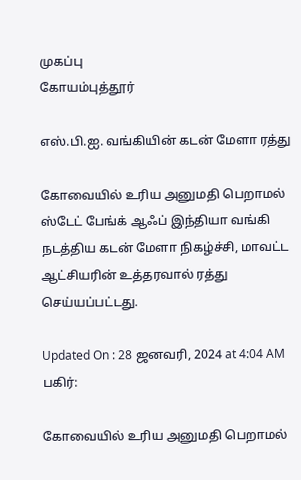முகப்பு
கோயம்புத்தூர்

எஸ்.பி.ஐ. வங்கியின் கடன் மேளா ரத்து

கோவையில் உரிய அனுமதி பெறாமல் ஸ்டேட் பேங்க் ஆஃப் இந்தியா வங்கி நடத்திய கடன் மேளா நிகழ்ச்சி, மாவட்ட ஆட்சியரின் உத்தரவால் ரத்து செய்யப்பட்டது.

Updated On : 28 ஜனவரி, 2024 at 4:04 AM
பகிர்:

கோவையில் உரிய அனுமதி பெறாமல்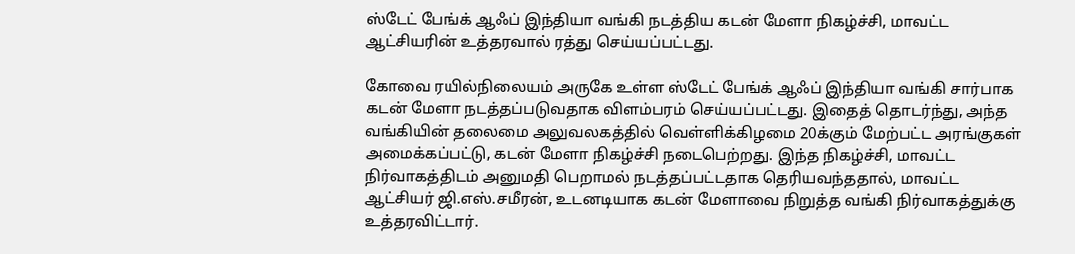ஸ்டேட் பேங்க் ஆஃப் இந்தியா வங்கி நடத்திய கடன் மேளா நிகழ்ச்சி, மாவட்ட ஆட்சியரின் உத்தரவால் ரத்து செய்யப்பட்டது.

கோவை ரயில்நிலையம் அருகே உள்ள ஸ்டேட் பேங்க் ஆஃப் இந்தியா வங்கி சார்பாக கடன் மேளா நடத்தப்படுவதாக விளம்பரம் செய்யப்பட்டது. இதைத் தொடர்ந்து, அந்த வங்கியின் தலைமை அலுவலகத்தில் வெள்ளிக்கிழமை 20க்கும் மேற்பட்ட அரங்குகள் அமைக்கப்பட்டு, கடன் மேளா நிகழ்ச்சி நடைபெற்றது. இந்த நிகழ்ச்சி, மாவட்ட நிர்வாகத்திடம் அனுமதி பெறாமல் நடத்தப்பட்டதாக தெரியவந்ததால், மாவட்ட ஆட்சியர் ஜி.எஸ்.சமீரன், உடனடியாக கடன் மேளாவை நிறுத்த வங்கி நிர்வாகத்துக்கு உத்தரவிட்டார்.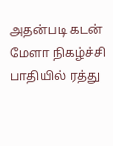அதன்படி கடன் மேளா நிகழ்ச்சி பாதியில் ரத்து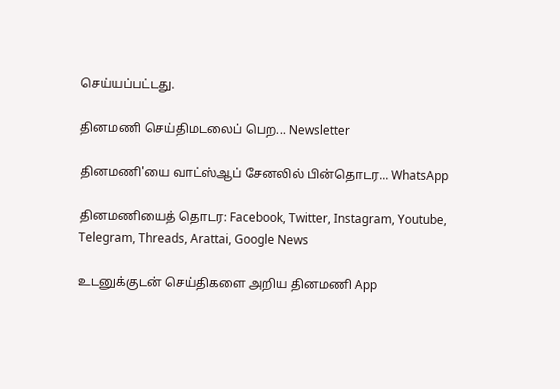செய்யப்பட்டது.

தினமணி செய்திமடலைப் பெற... Newsletter

தினமணி'யை வாட்ஸ்ஆப் சேனலில் பின்தொடர... WhatsApp

தினமணியைத் தொடர: Facebook, Twitter, Instagram, Youtube, Telegram, Threads, Arattai, Google News

உடனுக்குடன் செய்திகளை அறிய தினமணி App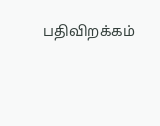பதிவிறக்கம்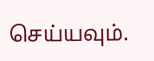செய்யவும்.